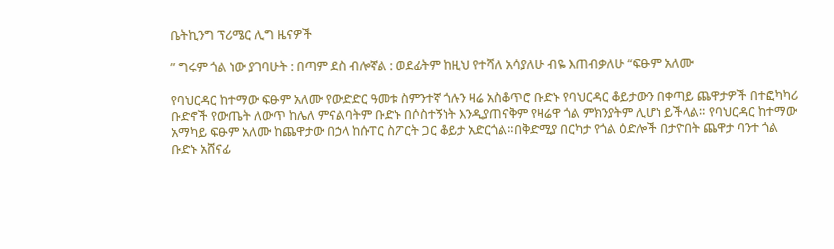ቤትኪንግ ፕሪሜር ሊግ ዜናዎች

” ግሩም ጎል ነው ያገባሁት : በጣም ደስ ብሎኛል : ወደፊትም ከዚህ የተሻለ አሳያለሁ ብዬ እጠብቃለሁ “ፍፁም አለሙ

የባህርዳር ከተማው ፍፁም አለሙ የውድድር ዓመቱ ስምንተኛ ጎሉን ዛሬ አስቆጥሮ ቡድኑ የባህርዳር ቆይታውን በቀጣይ ጨዋታዎች በተፎካካሪ ቡድኖች የውጤት ለውጥ ከሌለ ምናልባትም ቡድኑ በሶስተኝነት እንዲያጠናቅም የዛሬዋ ጎል ምክንያትም ሊሆነ ይችላል። የባህርዳር ከተማው አማካይ ፍፁም አለሙ ከጨዋታው በኃላ ከሱፐር ስፖርት ጋር ቆይታ አድርጎል።በቅድሚያ በርካታ የጎል ዕድሎች በታዮበት ጨዋታ ባንተ ጎል ቡድኑ አሸናፊ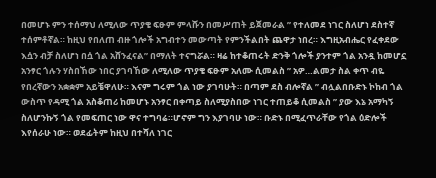በመሆኑ ምን ተሰማህ ለሚለው ጥያቄ ፍፁም ምላሹን በመሥጠት ይጀመራል ” የተለመደ ነገር ስለሆነ ደስተኛ ተሰምቶኛል። ከዚህ የበለጠ ብዙ ጎሎች አግብተን መውጣት የምንችልበት ጨዋታ ነበረ። እግዚአብሔር የፈቀደው እሷን ብቻ ስለሆነ በሷ ጎል አሸንፈናል” በማለት ተናግሯል። ዛሬ ከተቆጠሩት ድንቅ ጎሎች ያንተም ጎል አንዷ ከመሆኗ አንፃር ጎሉን ሃስበኸው ነበር ያገባኸው ለሚለው ጥያቄ ፍፁም አለሙ ሲመልስ ” አዎ…ልመታ ስል ቀጥ ብዬ የበረኛውን አቋቋም አይቼዋለሁ። እናም ግሩም ጎል ነው ያገባሁት። በጣም ደስ ብሎኛል ” ብሏልበቡድኑ ኮከብ ጎል ውስጥ የዳሚ ጎል አስቆጠሪ ከመሆኑ አንፃር በቀጣይ ስለሚያስበው ነገር ተጠይቆ ሲመልስ ” ያው እኔ አማካኝ ስለሆንኩኝ ጎል የመፍጠር ነው ዋና ተግባሬ።ሆኖም ግን እያገባሁ ነው። ቡድኑ በሚፈጥራቸው የጎል ዕድሎች እየሰራሁ ነው። ወደፊትም ከዚህ በተሻለ ነገር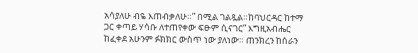አሳያለሁ ብዬ እጠብቃለሁ።” በሚል ገልጿል።ከባህርዳር ከተማ ጋር ቀጣይ ሃሳቡ ለተጠየቀው ፍፁም ሲናገር” እግዚአብሔር ከፈቀደ አሁንም ፉክክር ውስጥ ነው ያለነው። ጠንክረን ከሰራን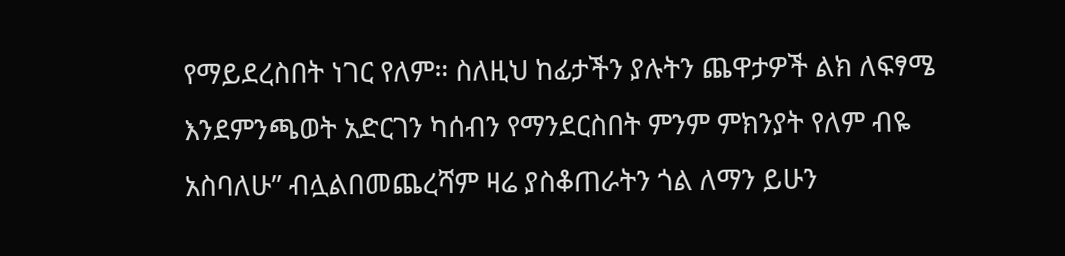የማይደረስበት ነገር የለም። ስለዚህ ከፊታችን ያሉትን ጨዋታዎች ልክ ለፍፃሜ እንደምንጫወት አድርገን ካሰብን የማንደርስበት ምንም ምክንያት የለም ብዬ አስባለሁ” ብሏልበመጨረሻም ዛሬ ያስቆጠራትን ጎል ለማን ይሁን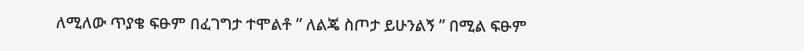ለሚለው ጥያቄ ፍፁም በፈገግታ ተሞልቶ ” ለልጄ ስጦታ ይሁንልኝ ” በሚል ፍፁም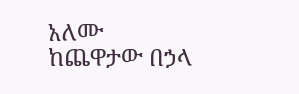አለሙ ከጨዋታው በኃላ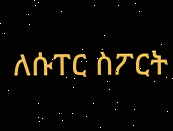ለሱፐር ስፖርት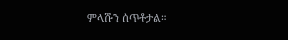ምላሹን ሰጥቶታል።